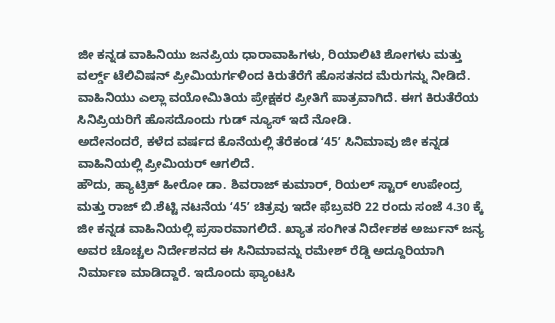ಜೀ ಕನ್ನಡ ವಾಹಿನಿಯು ಜನಪ್ರಿಯ ಧಾರಾವಾಹಿಗಳು, ರಿಯಾಲಿಟಿ ಶೋಗಳು ಮತ್ತು ವರ್ಲ್ಡ್ ಟೆಲಿವಿಷನ್ ಪ್ರೀಮಿಯರ್ಗಳಿಂದ ಕಿರುತೆರೆಗೆ ಹೊಸತನದ ಮೆರುಗನ್ನು ನೀಡಿದೆ. ವಾಹಿನಿಯು ಎಲ್ಲಾ ವಯೋಮಿತಿಯ ಪ್ರೇಕ್ಷಕರ ಪ್ರೀತಿಗೆ ಪಾತ್ರವಾಗಿದೆ. ಈಗ ಕಿರುತೆರೆಯ ಸಿನಿಪ್ರಿಯರಿಗೆ ಹೊಸದೊಂದು ಗುಡ್ ನ್ಯೂಸ್ ಇದೆ ನೋಡಿ.
ಅದೇನಂದರೆ, ಕಳೆದ ವರ್ಷದ ಕೊನೆಯಲ್ಲಿ ತೆರೆಕಂಡ ʻ45ʼ ಸಿನಿಮಾವು ಜೀ ಕನ್ನಡ ವಾಹಿನಿಯಲ್ಲಿ ಪ್ರೀಮಿಯರ್ ಆಗಲಿದೆ.
ಹೌದು, ಹ್ಯಾಟ್ರಿಕ್ ಹೀರೋ ಡಾ. ಶಿವರಾಜ್ ಕುಮಾರ್, ರಿಯಲ್ ಸ್ಟಾರ್ ಉಪೇಂದ್ರ ಮತ್ತು ರಾಜ್ ಬಿ.ಶೆಟ್ಟಿ ನಟನೆಯ ʻ45ʼ ಚಿತ್ರವು ಇದೇ ಫೆಬ್ರವರಿ 22 ರಂದು ಸಂಜೆ 4.30 ಕ್ಕೆ ಜೀ ಕನ್ನಡ ವಾಹಿನಿಯಲ್ಲಿ ಪ್ರಸಾರವಾಗಲಿದೆ. ಖ್ಯಾತ ಸಂಗೀತ ನಿರ್ದೇಶಕ ಅರ್ಜುನ್ ಜನ್ಯ ಅವರ ಚೊಚ್ಚಲ ನಿರ್ದೇಶನದ ಈ ಸಿನಿಮಾವನ್ನು ರಮೇಶ್ ರೆಡ್ಡಿ ಅದ್ದೂರಿಯಾಗಿ ನಿರ್ಮಾಣ ಮಾಡಿದ್ದಾರೆ. ಇದೊಂದು ಫ್ಯಾಂಟಸಿ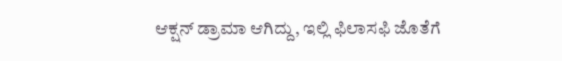ಆಕ್ಷನ್ ಡ್ರಾಮಾ ಆಗಿದ್ದು, ಇಲ್ಲಿ ಫಿಲಾಸಫಿ ಜೊತೆಗೆ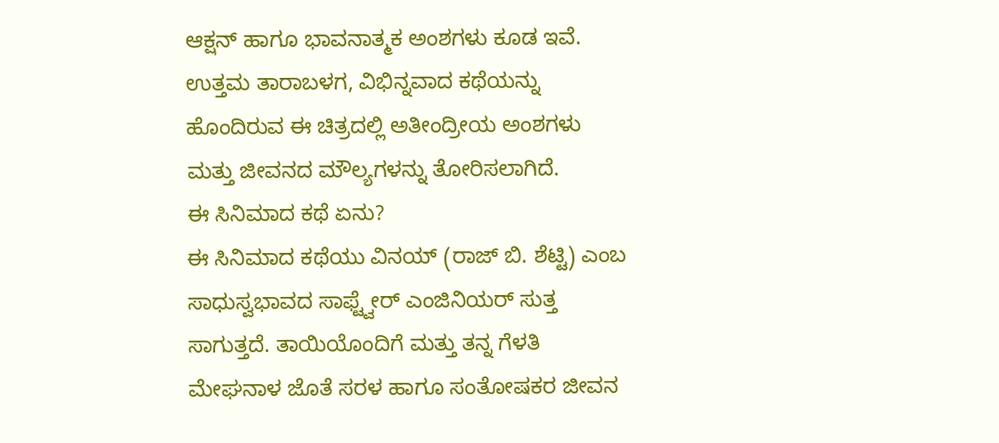ಆಕ್ಷನ್ ಹಾಗೂ ಭಾವನಾತ್ಮಕ ಅಂಶಗಳು ಕೂಡ ಇವೆ. ಉತ್ತಮ ತಾರಾಬಳಗ, ವಿಭಿನ್ನವಾದ ಕಥೆಯನ್ನು ಹೊಂದಿರುವ ಈ ಚಿತ್ರದಲ್ಲಿ ಅತೀಂದ್ರೀಯ ಅಂಶಗಳು ಮತ್ತು ಜೀವನದ ಮೌಲ್ಯಗಳನ್ನು ತೋರಿಸಲಾಗಿದೆ.
ಈ ಸಿನಿಮಾದ ಕಥೆ ಏನು?
ಈ ಸಿನಿಮಾದ ಕಥೆಯು ವಿನಯ್ (ರಾಜ್ ಬಿ. ಶೆಟ್ಟಿ) ಎಂಬ ಸಾಧುಸ್ವಭಾವದ ಸಾಫ್ಟ್ವೇರ್ ಎಂಜಿನಿಯರ್ ಸುತ್ತ ಸಾಗುತ್ತದೆ. ತಾಯಿಯೊಂದಿಗೆ ಮತ್ತು ತನ್ನ ಗೆಳತಿ ಮೇಘನಾಳ ಜೊತೆ ಸರಳ ಹಾಗೂ ಸಂತೋಷಕರ ಜೀವನ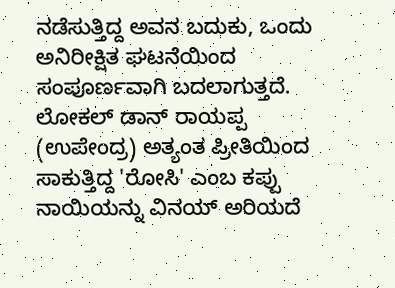ನಡೆಸುತ್ತಿದ್ದ ಅವನ ಬದುಕು, ಒಂದು ಅನಿರೀಕ್ಷಿತ ಘಟನೆಯಿಂದ ಸಂಪೂರ್ಣವಾಗಿ ಬದಲಾಗುತ್ತದೆ. ಲೋಕಲ್ ಡಾನ್ ರಾಯಪ್ಪ (ಉಪೇಂದ್ರ) ಅತ್ಯಂತ ಪ್ರೀತಿಯಿಂದ ಸಾಕುತ್ತಿದ್ದ 'ರೋಸಿ' ಎಂಬ ಕಪ್ಪು ನಾಯಿಯನ್ನು ವಿನಯ್ ಅರಿಯದೆ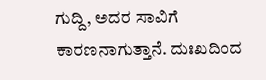ಗುದ್ದಿ, ಅದರ ಸಾವಿಗೆ ಕಾರಣನಾಗುತ್ತಾನೆ. ದುಃಖದಿಂದ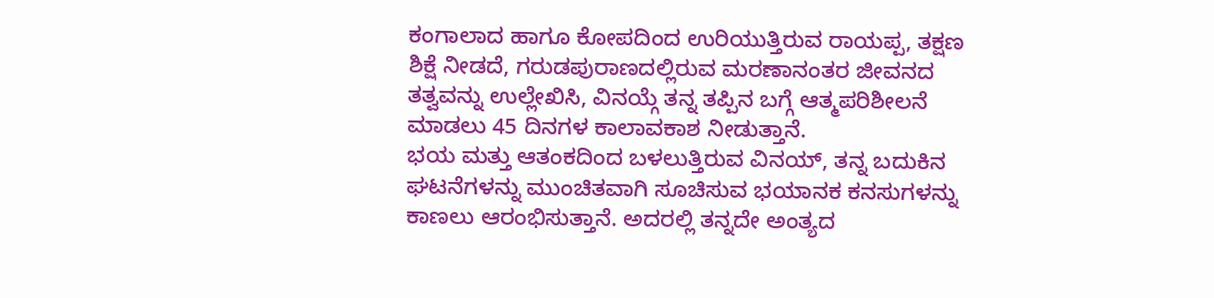ಕಂಗಾಲಾದ ಹಾಗೂ ಕೋಪದಿಂದ ಉರಿಯುತ್ತಿರುವ ರಾಯಪ್ಪ, ತಕ್ಷಣ ಶಿಕ್ಷೆ ನೀಡದೆ, ಗರುಡಪುರಾಣದಲ್ಲಿರುವ ಮರಣಾನಂತರ ಜೀವನದ ತತ್ವವನ್ನು ಉಲ್ಲೇಖಿಸಿ, ವಿನಯ್ಗೆ ತನ್ನ ತಪ್ಪಿನ ಬಗ್ಗೆ ಆತ್ಮಪರಿಶೀಲನೆ ಮಾಡಲು 45 ದಿನಗಳ ಕಾಲಾವಕಾಶ ನೀಡುತ್ತಾನೆ.
ಭಯ ಮತ್ತು ಆತಂಕದಿಂದ ಬಳಲುತ್ತಿರುವ ವಿನಯ್, ತನ್ನ ಬದುಕಿನ ಘಟನೆಗಳನ್ನು ಮುಂಚಿತವಾಗಿ ಸೂಚಿಸುವ ಭಯಾನಕ ಕನಸುಗಳನ್ನು ಕಾಣಲು ಆರಂಭಿಸುತ್ತಾನೆ. ಅದರಲ್ಲಿ ತನ್ನದೇ ಅಂತ್ಯದ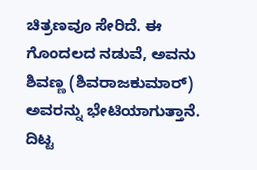ಚಿತ್ರಣವೂ ಸೇರಿದೆ. ಈ ಗೊಂದಲದ ನಡುವೆ, ಅವನು ಶಿವಣ್ಣ (ಶಿವರಾಜಕುಮಾರ್) ಅವರನ್ನು ಭೇಟಿಯಾಗುತ್ತಾನೆ. ದಿಟ್ಟ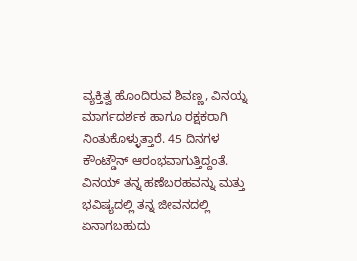ವ್ಯಕ್ತಿತ್ವ ಹೊಂದಿರುವ ಶಿವಣ್ಣ, ವಿನಯ್ನ ಮಾರ್ಗದರ್ಶಕ ಹಾಗೂ ರಕ್ಷಕರಾಗಿ ನಿಂತುಕೊಳ್ಳುತ್ತಾರೆ. 45 ದಿನಗಳ ಕೌಂಟ್ಡೌನ್ ಆರಂಭವಾಗುತ್ತಿದ್ದಂತೆ. ವಿನಯ್ ತನ್ನ ಹಣೆಬರಹವನ್ನು ಮತ್ತು ಭವಿಷ್ಯದಲ್ಲಿ ತನ್ನ ಜೀವನದಲ್ಲಿ ಏನಾಗಬಹುದು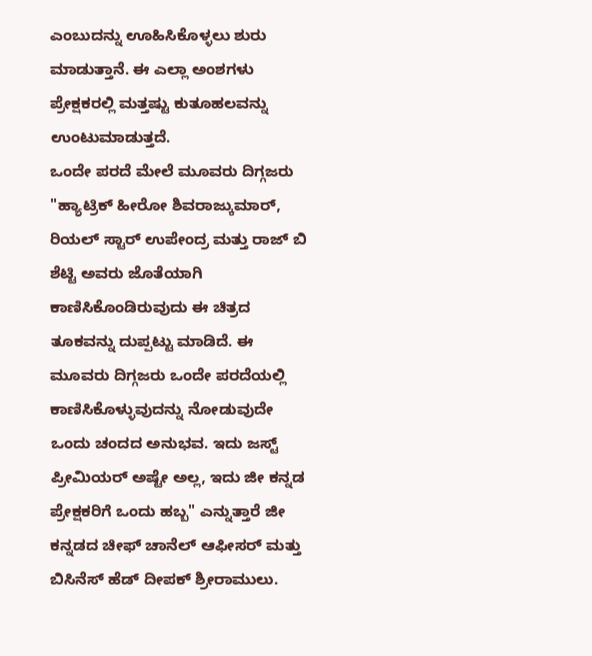ಎಂಬುದನ್ನು ಊಹಿಸಿಕೊಳ್ಳಲು ಶುರು ಮಾಡುತ್ತಾನೆ. ಈ ಎಲ್ಲಾ ಅಂಶಗಳು ಪ್ರೇಕ್ಷಕರಲ್ಲಿ ಮತ್ತಷ್ಟು ಕುತೂಹಲವನ್ನು ಉಂಟುಮಾಡುತ್ತದೆ.
ಒಂದೇ ಪರದೆ ಮೇಲೆ ಮೂವರು ದಿಗ್ಗಜರು
"ಹ್ಯಾಟ್ರಿಕ್ ಹೀರೋ ಶಿವರಾಜ್ಕುಮಾರ್, ರಿಯಲ್ ಸ್ಟಾರ್ ಉಪೇಂದ್ರ ಮತ್ತು ರಾಜ್ ಬಿ ಶೆಟ್ಟಿ ಅವರು ಜೊತೆಯಾಗಿ ಕಾಣಿಸಿಕೊಂಡಿರುವುದು ಈ ಚಿತ್ರದ ತೂಕವನ್ನು ದುಪ್ಪಟ್ಟು ಮಾಡಿದೆ. ಈ ಮೂವರು ದಿಗ್ಗಜರು ಒಂದೇ ಪರದೆಯಲ್ಲಿ ಕಾಣಿಸಿಕೊಳ್ಳುವುದನ್ನು ನೋಡುವುದೇ ಒಂದು ಚಂದದ ಅನುಭವ. ಇದು ಜಸ್ಟ್ ಪ್ರೀಮಿಯರ್ ಅಷ್ಟೇ ಅಲ್ಲ, ಇದು ಜೀ ಕನ್ನಡ ಪ್ರೇಕ್ಷಕರಿಗೆ ಒಂದು ಹಬ್ಬ" ಎನ್ನುತ್ತಾರೆ ಜೀ ಕನ್ನಡದ ಚೀಫ್ ಚಾನೆಲ್ ಆಫೀಸರ್ ಮತ್ತು ಬಿಸಿನೆಸ್ ಹೆಡ್ ದೀಪಕ್ ಶ್ರೀರಾಮುಲು.